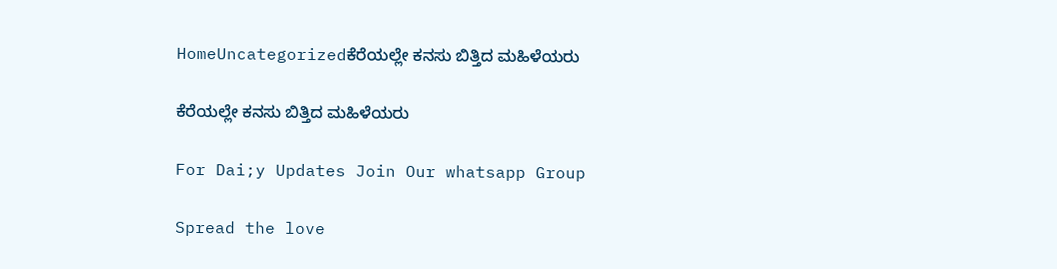HomeUncategorizedಕೆರೆಯಲ್ಲೇ ಕನಸು ಬಿತ್ತಿದ ಮಹಿಳೆಯರು

ಕೆರೆಯಲ್ಲೇ ಕನಸು ಬಿತ್ತಿದ ಮಹಿಳೆಯರು

For Dai;y Updates Join Our whatsapp Group

Spread the love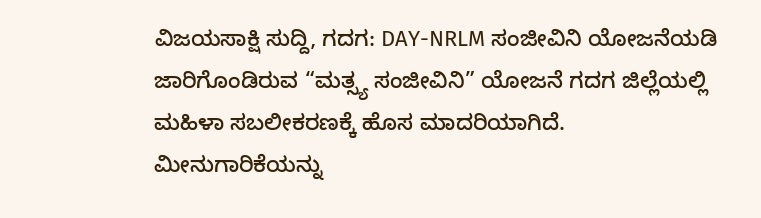ವಿಜಯಸಾಕ್ಷಿ ಸುದ್ದಿ, ಗದಗ: DAY-NRLM ಸಂಜೀವಿನಿ ಯೋಜನೆಯಡಿ ಜಾರಿಗೊಂಡಿರುವ “ಮತ್ಸ್ಯ ಸಂಜೀವಿನಿ” ಯೋಜನೆ ಗದಗ ಜಿಲ್ಲೆಯಲ್ಲಿ ಮಹಿಳಾ ಸಬಲೀಕರಣಕ್ಕೆ ಹೊಸ ಮಾದರಿಯಾಗಿದೆ. ಮೀನುಗಾರಿಕೆಯನ್ನು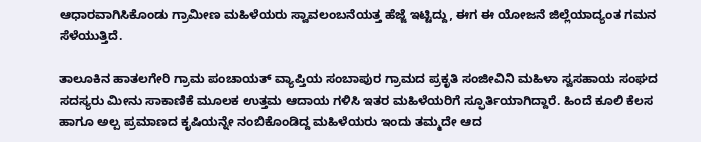ಆಧಾರವಾಗಿಸಿಕೊಂಡು ಗ್ರಾಮೀಣ ಮಹಿಳೆಯರು ಸ್ವಾವಲಂಬನೆಯತ್ತ ಹೆಜ್ಜೆ ಇಟ್ಟಿದ್ದು, ಈಗ ಈ ಯೋಜನೆ ಜಿಲ್ಲೆಯಾದ್ಯಂತ ಗಮನ ಸೆಳೆಯುತ್ತಿದೆ.

ತಾಲೂಕಿನ ಹಾತಲಗೇರಿ ಗ್ರಾಮ ಪಂಚಾಯತ್ ವ್ಯಾಪ್ತಿಯ ಸಂಬಾಪುರ ಗ್ರಾಮದ ಪ್ರಕೃತಿ ಸಂಜೀವಿನಿ ಮಹಿಳಾ ಸ್ವಸಹಾಯ ಸಂಘದ ಸದಸ್ಯರು ಮೀನು ಸಾಕಾಣಿಕೆ ಮೂಲಕ ಉತ್ತಮ ಆದಾಯ ಗಳಿಸಿ ಇತರ ಮಹಿಳೆಯರಿಗೆ ಸ್ಫೂರ್ತಿಯಾಗಿದ್ದಾರೆ. ಹಿಂದೆ ಕೂಲಿ ಕೆಲಸ ಹಾಗೂ ಅಲ್ಪ ಪ್ರಮಾಣದ ಕೃಷಿಯನ್ನೇ ನಂಬಿಕೊಂಡಿದ್ದ ಮಹಿಳೆಯರು ಇಂದು ತಮ್ಮದೇ ಆದ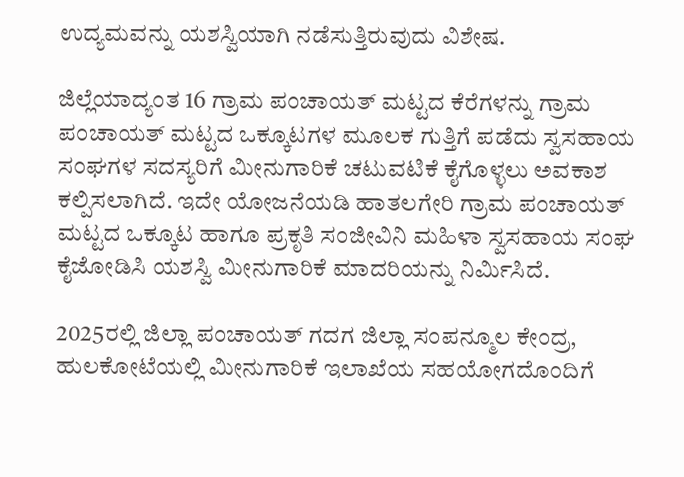ಉದ್ಯಮವನ್ನು ಯಶಸ್ವಿಯಾಗಿ ನಡೆಸುತ್ತಿರುವುದು ವಿಶೇಷ.

ಜಿಲ್ಲೆಯಾದ್ಯಂತ 16 ಗ್ರಾಮ ಪಂಚಾಯತ್ ಮಟ್ಟದ ಕೆರೆಗಳನ್ನು ಗ್ರಾಮ ಪಂಚಾಯತ್ ಮಟ್ಟದ ಒಕ್ಕೂಟಗಳ ಮೂಲಕ ಗುತ್ತಿಗೆ ಪಡೆದು ಸ್ವಸಹಾಯ ಸಂಘಗಳ ಸದಸ್ಯರಿಗೆ ಮೀನುಗಾರಿಕೆ ಚಟುವಟಿಕೆ ಕೈಗೊಳ್ಳಲು ಅವಕಾಶ ಕಲ್ಪಿಸಲಾಗಿದೆ. ಇದೇ ಯೋಜನೆಯಡಿ ಹಾತಲಗೇರಿ ಗ್ರಾಮ ಪಂಚಾಯತ್ ಮಟ್ಟದ ಒಕ್ಕೂಟ ಹಾಗೂ ಪ್ರಕೃತಿ ಸಂಜೀವಿನಿ ಮಹಿಳಾ ಸ್ವಸಹಾಯ ಸಂಘ ಕೈಜೋಡಿಸಿ ಯಶಸ್ವಿ ಮೀನುಗಾರಿಕೆ ಮಾದರಿಯನ್ನು ನಿರ್ಮಿಸಿದೆ.

2025ರಲ್ಲಿ ಜಿಲ್ಲಾ ಪಂಚಾಯತ್ ಗದಗ ಜಿಲ್ಲಾ ಸಂಪನ್ಮೂಲ ಕೇಂದ್ರ, ಹುಲಕೋಟೆಯಲ್ಲಿ ಮೀನುಗಾರಿಕೆ ಇಲಾಖೆಯ ಸಹಯೋಗದೊಂದಿಗೆ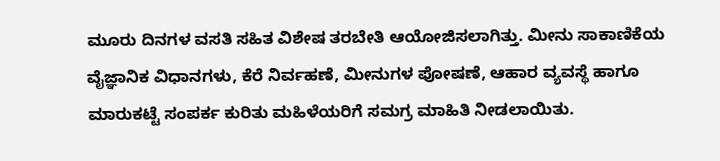ಮೂರು ದಿನಗಳ ವಸತಿ ಸಹಿತ ವಿಶೇಷ ತರಬೇತಿ ಆಯೋಜಿಸಲಾಗಿತ್ತು. ಮೀನು ಸಾಕಾಣಿಕೆಯ ವೈಜ್ಞಾನಿಕ ವಿಧಾನಗಳು, ಕೆರೆ ನಿರ್ವಹಣೆ, ಮೀನುಗಳ ಪೋಷಣೆ, ಆಹಾರ ವ್ಯವಸ್ಥೆ ಹಾಗೂ ಮಾರುಕಟ್ಟೆ ಸಂಪರ್ಕ ಕುರಿತು ಮಹಿಳೆಯರಿಗೆ ಸಮಗ್ರ ಮಾಹಿತಿ ನೀಡಲಾಯಿತು.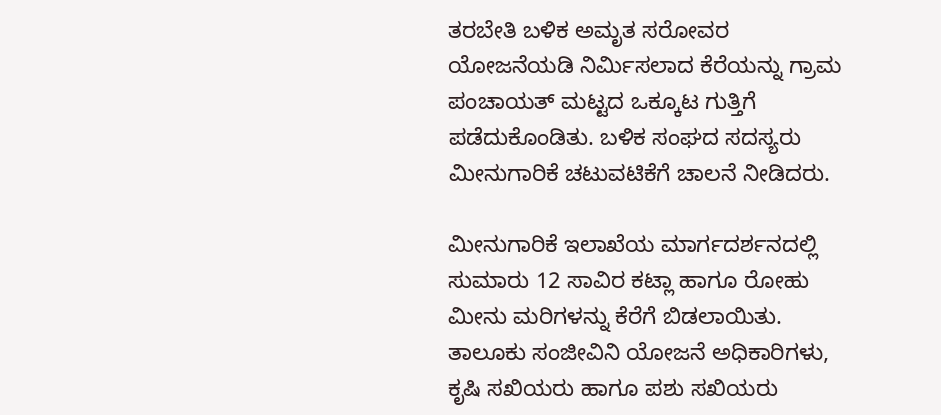ತರಬೇತಿ ಬಳಿಕ ಅಮೃತ ಸರೋವರ ಯೋಜನೆಯಡಿ ನಿರ್ಮಿಸಲಾದ ಕೆರೆಯನ್ನು ಗ್ರಾಮ ಪಂಚಾಯತ್ ಮಟ್ಟದ ಒಕ್ಕೂಟ ಗುತ್ತಿಗೆ ಪಡೆದುಕೊಂಡಿತು. ಬಳಿಕ ಸಂಘದ ಸದಸ್ಯರು ಮೀನುಗಾರಿಕೆ ಚಟುವಟಿಕೆಗೆ ಚಾಲನೆ ನೀಡಿದರು.

ಮೀನುಗಾರಿಕೆ ಇಲಾಖೆಯ ಮಾರ್ಗದರ್ಶನದಲ್ಲಿ ಸುಮಾರು 12 ಸಾವಿರ ಕಟ್ಲಾ ಹಾಗೂ ರೋಹು ಮೀನು ಮರಿಗಳನ್ನು ಕೆರೆಗೆ ಬಿಡಲಾಯಿತು. ತಾಲೂಕು ಸಂಜೀವಿನಿ ಯೋಜನೆ ಅಧಿಕಾರಿಗಳು, ಕೃಷಿ ಸಖಿಯರು ಹಾಗೂ ಪಶು ಸಖಿಯರು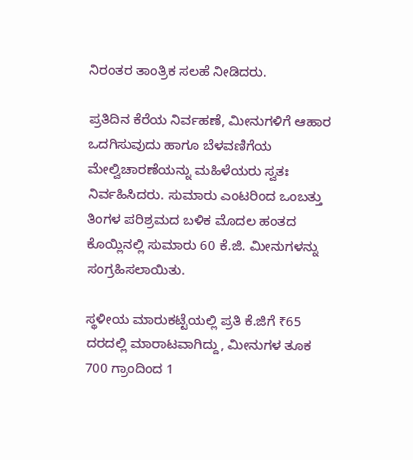ನಿರಂತರ ತಾಂತ್ರಿಕ ಸಲಹೆ ನೀಡಿದರು.

ಪ್ರತಿದಿನ ಕೆರೆಯ ನಿರ್ವಹಣೆ, ಮೀನುಗಳಿಗೆ ಆಹಾರ ಒದಗಿಸುವುದು ಹಾಗೂ ಬೆಳವಣಿಗೆಯ ಮೇಲ್ವಿಚಾರಣೆಯನ್ನು ಮಹಿಳೆಯರು ಸ್ವತಃ ನಿರ್ವಹಿಸಿದರು. ಸುಮಾರು ಎಂಟರಿಂದ ಒಂಬತ್ತು ತಿಂಗಳ ಪರಿಶ್ರಮದ ಬಳಿಕ ಮೊದಲ ಹಂತದ ಕೊಯ್ಲಿನಲ್ಲಿ ಸುಮಾರು 60 ಕೆ.ಜಿ. ಮೀನುಗಳನ್ನು ಸಂಗ್ರಹಿಸಲಾಯಿತು.

ಸ್ಥಳೀಯ ಮಾರುಕಟ್ಟೆಯಲ್ಲಿ ಪ್ರತಿ ಕೆ.ಜಿಗೆ ₹65 ದರದಲ್ಲಿ ಮಾರಾಟವಾಗಿದ್ದು, ಮೀನುಗಳ ತೂಕ 700 ಗ್ರಾಂದಿಂದ 1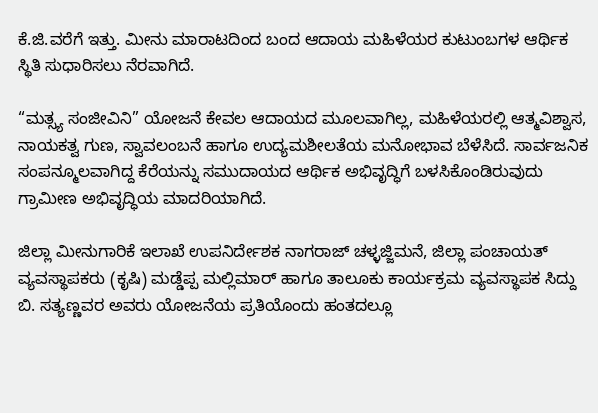ಕೆ.ಜಿ.ವರೆಗೆ ಇತ್ತು. ಮೀನು ಮಾರಾಟದಿಂದ ಬಂದ ಆದಾಯ ಮಹಿಳೆಯರ ಕುಟುಂಬಗಳ ಆರ್ಥಿಕ ಸ್ಥಿತಿ ಸುಧಾರಿಸಲು ನೆರವಾಗಿದೆ.

“ಮತ್ಸ್ಯ ಸಂಜೀವಿನಿ” ಯೋಜನೆ ಕೇವಲ ಆದಾಯದ ಮೂಲವಾಗಿಲ್ಲ, ಮಹಿಳೆಯರಲ್ಲಿ ಆತ್ಮವಿಶ್ವಾಸ, ನಾಯಕತ್ವ ಗುಣ, ಸ್ವಾವಲಂಬನೆ ಹಾಗೂ ಉದ್ಯಮಶೀಲತೆಯ ಮನೋಭಾವ ಬೆಳೆಸಿದೆ. ಸಾರ್ವಜನಿಕ ಸಂಪನ್ಮೂಲವಾಗಿದ್ದ ಕೆರೆಯನ್ನು ಸಮುದಾಯದ ಆರ್ಥಿಕ ಅಭಿವೃದ್ಧಿಗೆ ಬಳಸಿಕೊಂಡಿರುವುದು ಗ್ರಾಮೀಣ ಅಭಿವೃದ್ಧಿಯ ಮಾದರಿಯಾಗಿದೆ.

ಜಿಲ್ಲಾ ಮೀನುಗಾರಿಕೆ ಇಲಾಖೆ ಉಪನಿರ್ದೇಶಕ ನಾಗರಾಜ್ ಚಳ್ಳಜ್ಜಿಮನೆ, ಜಿಲ್ಲಾ ಪಂಚಾಯತ್ ವ್ಯವಸ್ಥಾಪಕರು (ಕೃಷಿ) ಮಡ್ಡೆಪ್ಪ ಮಲ್ಲಿಮಾರ್ ಹಾಗೂ ತಾಲೂಕು ಕಾರ್ಯಕ್ರಮ ವ್ಯವಸ್ಥಾಪಕ ಸಿದ್ದು ಬಿ. ಸತ್ಯಣ್ಣವರ ಅವರು ಯೋಜನೆಯ ಪ್ರತಿಯೊಂದು ಹಂತದಲ್ಲೂ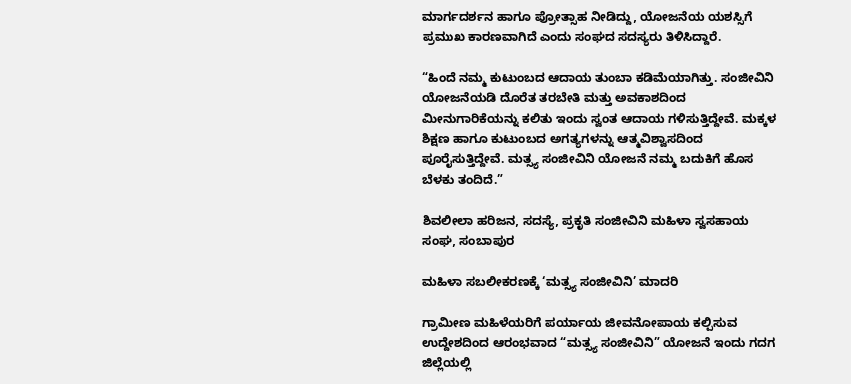ಮಾರ್ಗದರ್ಶನ ಹಾಗೂ ಪ್ರೋತ್ಸಾಹ ನೀಡಿದ್ದು, ಯೋಜನೆಯ ಯಶಸ್ಸಿಗೆ ಪ್ರಮುಖ ಕಾರಣವಾಗಿದೆ ಎಂದು ಸಂಘದ ಸದಸ್ಯರು ತಿಳಿಸಿದ್ದಾರೆ.

“ಹಿಂದೆ ನಮ್ಮ ಕುಟುಂಬದ ಆದಾಯ ತುಂಬಾ ಕಡಿಮೆಯಾಗಿತ್ತು. ಸಂಜೀವಿನಿ ಯೋಜನೆಯಡಿ ದೊರೆತ ತರಬೇತಿ ಮತ್ತು ಅವಕಾಶದಿಂದ ಮೀನುಗಾರಿಕೆಯನ್ನು ಕಲಿತು ಇಂದು ಸ್ವಂತ ಆದಾಯ ಗಳಿಸುತ್ತಿದ್ದೇವೆ. ಮಕ್ಕಳ ಶಿಕ್ಷಣ ಹಾಗೂ ಕುಟುಂಬದ ಅಗತ್ಯಗಳನ್ನು ಆತ್ಮವಿಶ್ವಾಸದಿಂದ ಪೂರೈಸುತ್ತಿದ್ದೇವೆ. ಮತ್ಸ್ಯ ಸಂಜೀವಿನಿ ಯೋಜನೆ ನಮ್ಮ ಬದುಕಿಗೆ ಹೊಸ ಬೆಳಕು ತಂದಿದೆ.”

ಶಿವಲೀಲಾ ಹರಿಜನ, ಸದಸ್ಯೆ, ಪ್ರಕೃತಿ ಸಂಜೀವಿನಿ ಮಹಿಳಾ ಸ್ವಸಹಾಯ ಸಂಘ, ಸಂಬಾಪುರ

ಮಹಿಳಾ ಸಬಲೀಕರಣಕ್ಕೆ ‘ಮತ್ಸ್ಯ ಸಂಜೀವಿನಿ’ ಮಾದರಿ

ಗ್ರಾಮೀಣ ಮಹಿಳೆಯರಿಗೆ ಪರ್ಯಾಯ ಜೀವನೋಪಾಯ ಕಲ್ಪಿಸುವ ಉದ್ದೇಶದಿಂದ ಆರಂಭವಾದ “ಮತ್ಸ್ಯ ಸಂಜೀವಿನಿ” ಯೋಜನೆ ಇಂದು ಗದಗ ಜಿಲ್ಲೆಯಲ್ಲಿ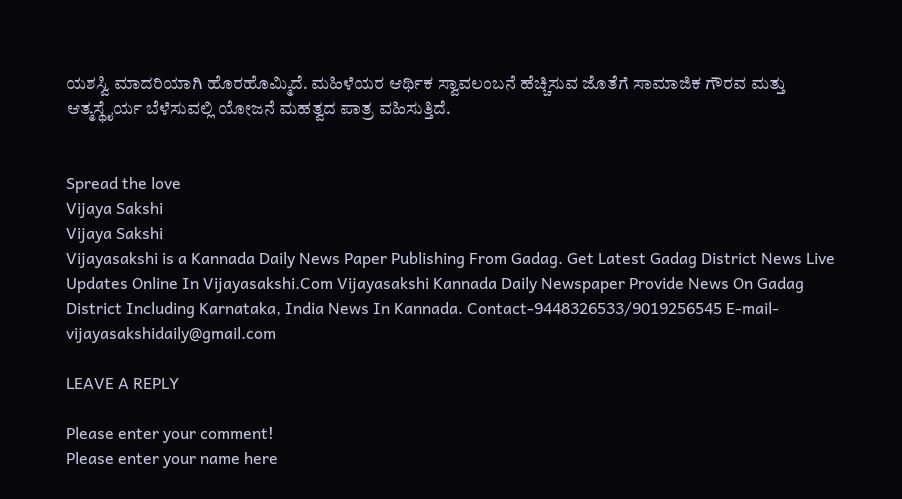ಯಶಸ್ವಿ ಮಾದರಿಯಾಗಿ ಹೊರಹೊಮ್ಮಿದೆ. ಮಹಿಳೆಯರ ಆರ್ಥಿಕ ಸ್ವಾವಲಂಬನೆ ಹೆಚ್ಚಿಸುವ ಜೊತೆಗೆ ಸಾಮಾಜಿಕ ಗೌರವ ಮತ್ತು ಆತ್ಮಸ್ಥೈರ್ಯ ಬೆಳೆಸುವಲ್ಲಿ ಯೋಜನೆ ಮಹತ್ವದ ಪಾತ್ರ ವಹಿಸುತ್ತಿದೆ.


Spread the love
Vijaya Sakshi
Vijaya Sakshi
Vijayasakshi is a Kannada Daily News Paper Publishing From Gadag. Get Latest Gadag District News Live Updates Online In Vijayasakshi.Com Vijayasakshi Kannada Daily Newspaper Provide News On Gadag District Including Karnataka, India News In Kannada. Contact-9448326533/9019256545 E-mail-vijayasakshidaily@gmail.com

LEAVE A REPLY

Please enter your comment!
Please enter your name here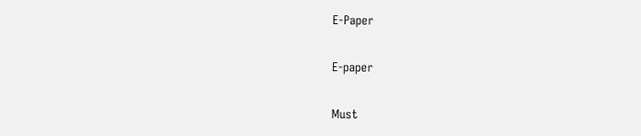E-Paper

E-paper

Must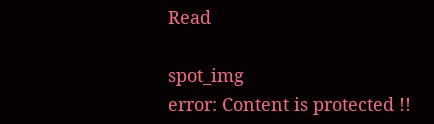Read

spot_img
error: Content is protected !!